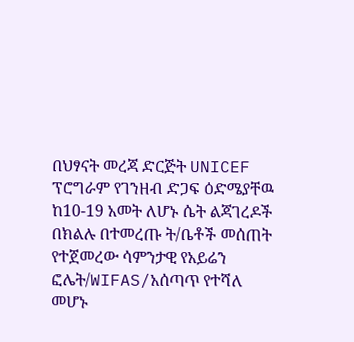በህፃናት መረጃ ድርጅት UNICEF ፕሮግራም የገንዘብ ድጋፍ ዕድሜያቸዉ ከ10-19 አመት ለሆኑ ሴት ልጃገረዶች በክልሉ በተመረጡ ት/ቤቶች መሰጠት የተጀመረው ሳምንታዊ የአይሬን ፎሌት/WIFAS/አሰጣጥ የተሻለ መሆኑ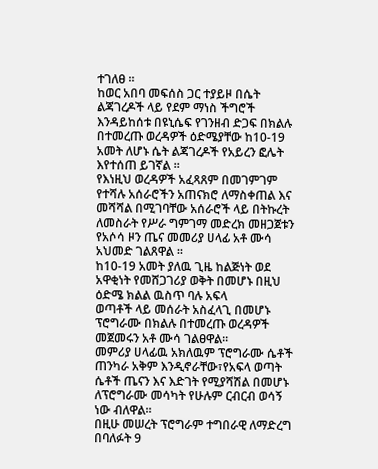ተገለፀ ።
ከወር አበባ መፍሰስ ጋር ተያይዞ በሴት ልጃገረዶች ላይ የደም ማነስ ችግሮች እንዳይከሰቱ በዩኒሴፍ የገንዘብ ድጋፍ በክልሉ በተመረጡ ወረዳዎች ዕድሜያቸው ከ10-19 አመት ለሆኑ ሴት ልጃገረዶች የአይረን ፎሌት እየተሰጠ ይገኛል ።
የእነዚህ ወረዳዎች አፈጻጸም በመገምገም የተሻሉ አሰራሮችን አጠናክሮ ለማስቀጠል እና መሻሻል በሚገባቸው አሰራሮች ላይ በትኩረት ለመስራት የሥራ ግምገማ መድረክ መዘጋጀቱን የአሶሳ ዞን ጤና መመሪያ ሀላፊ አቶ ሙሳ አህመድ ገልጸዋል ።
ከ10-19 አመት ያለዉ ጊዜ ከልጅነት ወደ አዋቂነት የመሸጋገሪያ ወቅት በመሆኑ በዚህ ዕድሜ ክልል ዉስጥ ባሉ አፍላ
ወጣቶች ላይ መሰራት አስፈላጊ በመሆኑ ፕሮግራሙ በክልሉ በተመረጡ ወረዳዎች መጀመሩን አቶ ሙሳ ገልፀዋል።
መምሪያ ሀላፊዉ አክለዉም ፕሮግራሙ ሴቶች ጠንካራ አቅም እንዲኖራቸው፣የአፍላ ወጣት ሴቶች ጤናን እና እድገት የሚያሻሽል በመሆኑ ለፕሮግራሙ መሳካት የሁሉም ርብርብ ወሳኝ ነው ብለዋል።
በዚሁ መሠረት ፕሮግራም ተግበራዊ ለማድረግ በባለፉት 9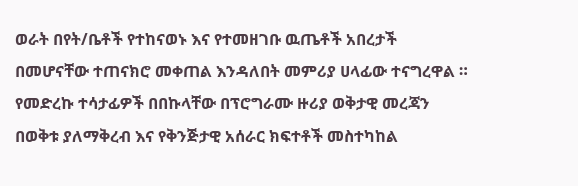ወራት በየት/ቤቶች የተከናወኑ እና የተመዘገቡ ዉጤቶች አበረታች በመሆናቸው ተጠናክሮ መቀጠል እንዳለበት መምሪያ ሀላፊው ተናግረዋል ።
የመድረኩ ተሳታፊዎች በበኩላቸው በፕሮግራሙ ዙሪያ ወቅታዊ መረጃን በወቅቱ ያለማቅረብ እና የቅንጅታዊ አሰራር ክፍተቶች መስተካከል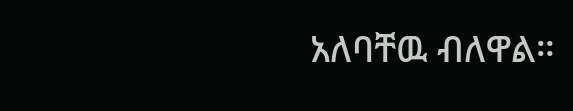አለባቸዉ ብለዋል።